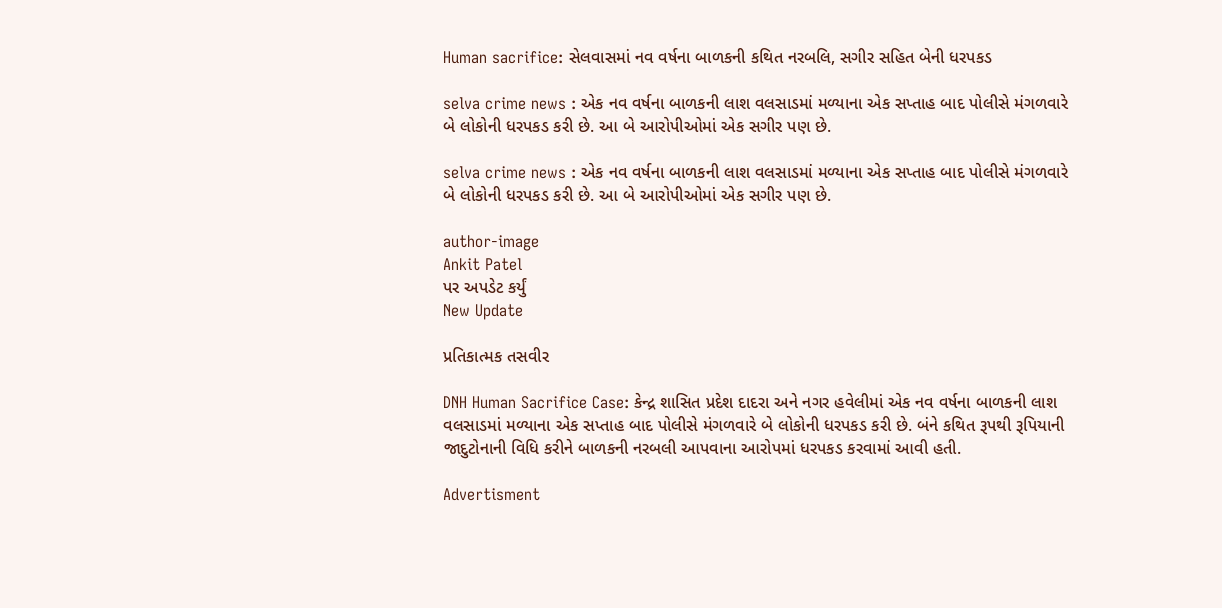Human sacrifice: સેલવાસમાં નવ વર્ષના બાળકની કથિત નરબલિ, સગીર સહિત બેની ધરપકડ

selva crime news : એક નવ વર્ષના બાળકની લાશ વલસાડમાં મળ્યાના એક સપ્તાહ બાદ પોલીસે મંગળવારે બે લોકોની ધરપકડ કરી છે. આ બે આરોપીઓમાં એક સગીર પણ છે.

selva crime news : એક નવ વર્ષના બાળકની લાશ વલસાડમાં મળ્યાના એક સપ્તાહ બાદ પોલીસે મંગળવારે બે લોકોની ધરપકડ કરી છે. આ બે આરોપીઓમાં એક સગીર પણ છે.

author-image
Ankit Patel
પર અપડેટ કર્યું
New Update

પ્રતિકાત્મક તસવીર

DNH Human Sacrifice Case: કેન્દ્ર શાસિત પ્રદેશ દાદરા અને નગર હવેલીમાં એક નવ વર્ષના બાળકની લાશ વલસાડમાં મળ્યાના એક સપ્તાહ બાદ પોલીસે મંગળવારે બે લોકોની ધરપકડ કરી છે. બંને કથિત રૂપથી રૂપિયાની જાદુટોનાની વિધિ કરીને બાળકની નરબલી આપવાના આરોપમાં ધરપકડ કરવામાં આવી હતી.

Advertisment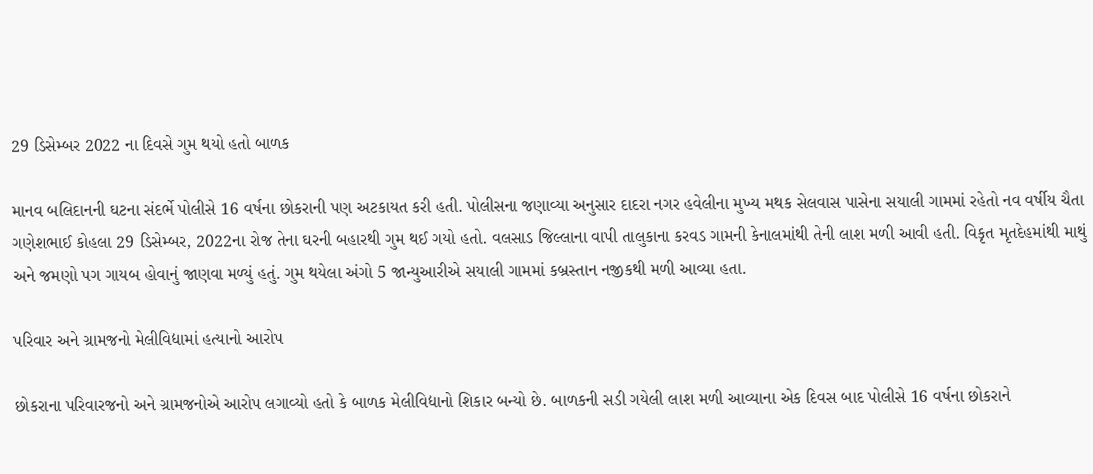29 ડિસેમ્બર 2022 ના દિવસે ગુમ થયો હતો બાળક

માનવ બલિદાનની ઘટના સંદર્ભે પોલીસે 16 વર્ષના છોકરાની પણ અટકાયત કરી હતી. પોલીસના જણાવ્યા અનુસાર દાદરા નગર હવેલીના મુખ્ય મથક સેલવાસ પાસેના સયાલી ગામમાં રહેતો નવ વર્ષીય ચૈતા ગણેશભાઈ કોહલા 29 ડિસેમ્બર, 2022ના રોજ તેના ઘરની બહારથી ગુમ થઈ ગયો હતો. વલસાડ જિલ્લાના વાપી તાલુકાના કરવડ ગામની કેનાલમાંથી તેની લાશ મળી આવી હતી. વિકૃત મૃતદેહમાંથી માથું અને જમણો પગ ગાયબ હોવાનું જાણવા મળ્યું હતું. ગુમ થયેલા અંગો 5 જાન્યુઆરીએ સયાલી ગામમાં કબ્રસ્તાન નજીકથી મળી આવ્યા હતા.

પરિવાર અને ગ્રામજનો મેલીવિદ્યામાં હત્યાનો આરોપ

છોકરાના પરિવારજનો અને ગ્રામજનોએ આરોપ લગાવ્યો હતો કે બાળક મેલીવિદ્યાનો શિકાર બન્યો છે. બાળકની સડી ગયેલી લાશ મળી આવ્યાના એક દિવસ બાદ પોલીસે 16 વર્ષના છોકરાને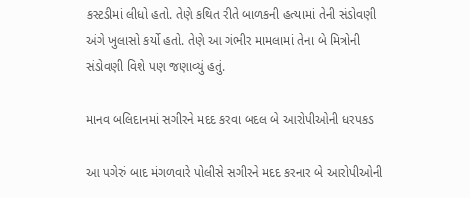કસ્ટડીમાં લીધો હતો. તેણે કથિત રીતે બાળકની હત્યામાં તેની સંડોવણી અંગે ખુલાસો કર્યો હતો. તેણે આ ગંભીર મામલામાં તેના બે મિત્રોની સંડોવણી વિશે પણ જણાવ્યું હતું.

માનવ બલિદાનમાં સગીરને મદદ કરવા બદલ બે આરોપીઓની ધરપકડ

આ પગેરું બાદ મંગળવારે પોલીસે સગીરને મદદ કરનાર બે આરોપીઓની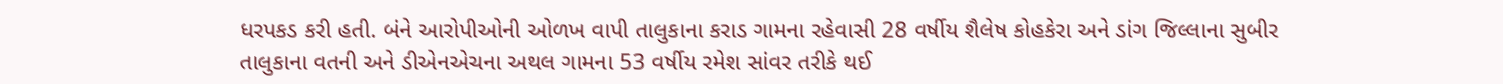ધરપકડ કરી હતી. બંને આરોપીઓની ઓળખ વાપી તાલુકાના કરાડ ગામના રહેવાસી 28 વર્ષીય શૈલેષ કોહકેરા અને ડાંગ જિલ્લાના સુબીર તાલુકાના વતની અને ડીએનએચના અથલ ગામના 53 વર્ષીય રમેશ સાંવર તરીકે થઈ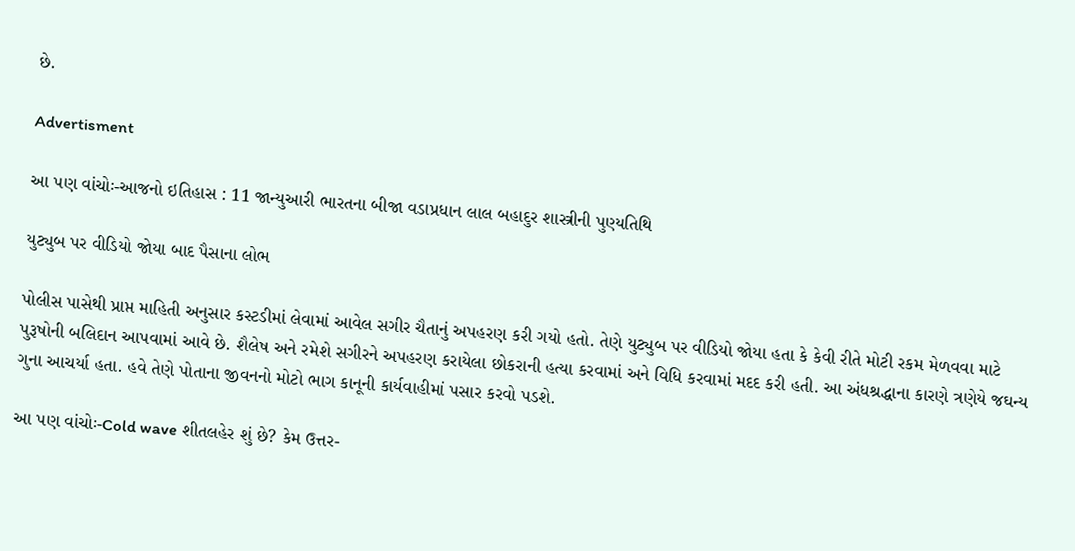છે.

Advertisment

આ પણ વાંચોઃ-આજનો ઇતિહાસ : 11 જાન્યુઆરી ભારતના બીજા વડાપ્રધાન લાલ બહાદુર શાસ્ત્રીની પુણ્યતિથિ

યુટ્યુબ પર વીડિયો જોયા બાદ પૈસાના લોભ

પોલીસ પાસેથી પ્રાપ્ત માહિતી અનુસાર કસ્ટડીમાં લેવામાં આવેલ સગીર ચૈતાનું અપહરણ કરી ગયો હતો. તેણે યુટ્યુબ પર વીડિયો જોયા હતા કે કેવી રીતે મોટી રકમ મેળવવા માટે પુરૂષોની બલિદાન આપવામાં આવે છે. શૈલેષ અને રમેશે સગીરને અપહરણ કરાયેલા છોકરાની હત્યા કરવામાં અને વિધિ કરવામાં મદદ કરી હતી. આ અંધશ્રદ્ધાના કારણે ત્રણેયે જઘન્ય ગુના આચર્યા હતા. હવે તેણે પોતાના જીવનનો મોટો ભાગ કાનૂની કાર્યવાહીમાં પસાર કરવો પડશે.

આ પણ વાંચોઃ-Cold wave શીતલહેર શું છે? કેમ ઉત્તર-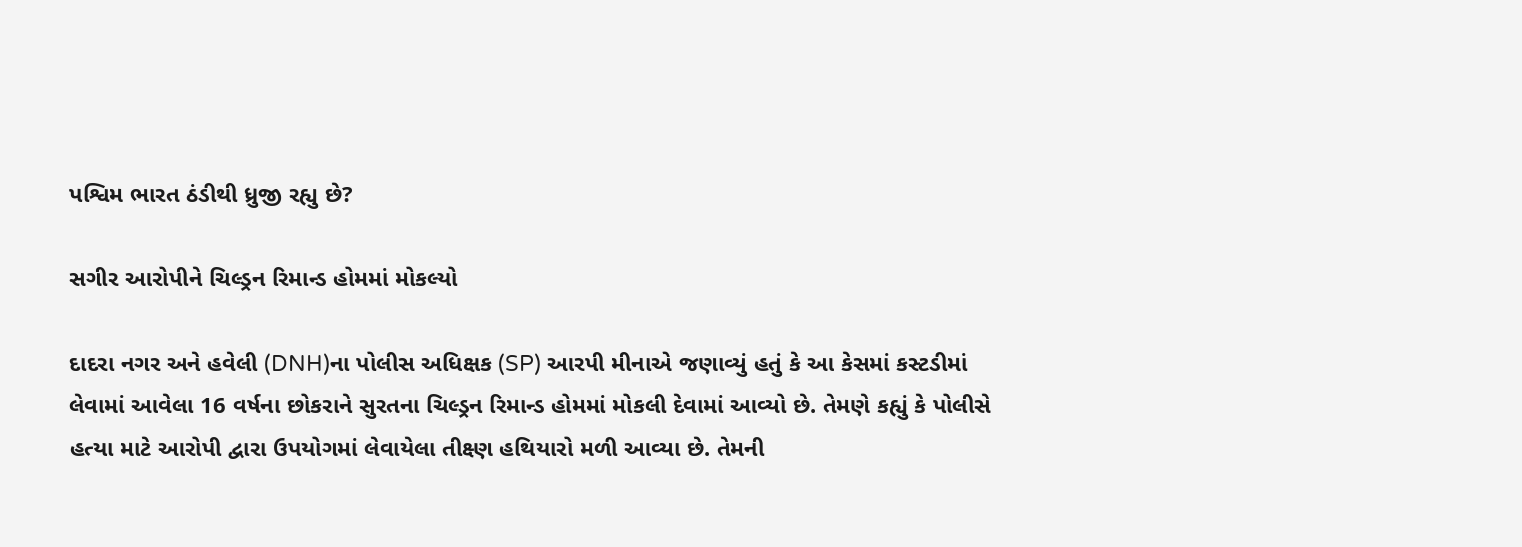પશ્વિમ ભારત ઠંડીથી ધ્રુજી રહ્યુ છે?

સગીર આરોપીને ચિલ્ડ્રન રિમાન્ડ હોમમાં મોકલ્યો

દાદરા નગર અને હવેલી (DNH)ના પોલીસ અધિક્ષક (SP) આરપી મીનાએ જણાવ્યું હતું કે આ કેસમાં કસ્ટડીમાં લેવામાં આવેલા 16 વર્ષના છોકરાને સુરતના ચિલ્ડ્રન રિમાન્ડ હોમમાં મોકલી દેવામાં આવ્યો છે. તેમણે કહ્યું કે પોલીસે હત્યા માટે આરોપી દ્વારા ઉપયોગમાં લેવાયેલા તીક્ષ્ણ હથિયારો મળી આવ્યા છે. તેમની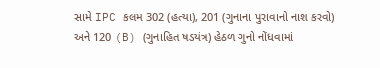સામે IPC કલમ 302 (હત્યા), 201 (ગુનાના પુરાવાનો નાશ કરવો) અને 120 (B) (ગુનાહિત ષડયંત્ર) હેઠળ ગુનો નોંધવામાં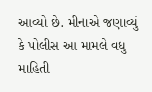આવ્યો છે. મીનાએ જણાવ્યું કે પોલીસ આ મામલે વધુ માહિતી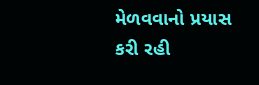મેળવવાનો પ્રયાસ કરી રહી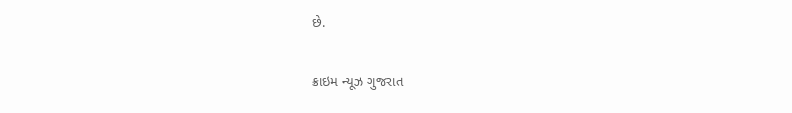છે.

ક્રાઇમ ન્યૂઝ ગુજરાત